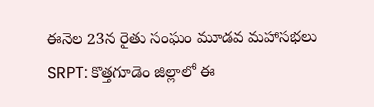ఈనెల 23న రైతు సంఘం మూడవ మహాసభలు
SRPT: కొత్తగూడెం జిల్లాలో ఈ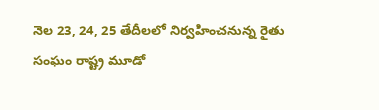నెల 23, 24, 25 తేదీలలో నిర్వహించనున్న రైతు సంఘం రాష్ట్ర మూడో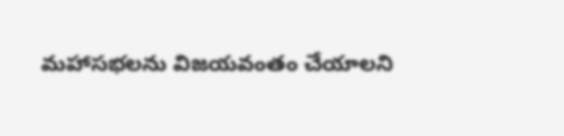మహాసభలను విజయవంతం చేయాలని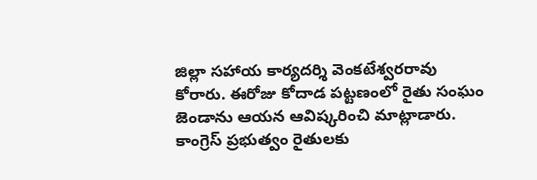జిల్లా సహాయ కార్యదర్శి వెంకటేశ్వరరావు కోరారు. ఈరోజు కోదాడ పట్టణంలో రైతు సంఘం జెండాను ఆయన ఆవిష్కరించి మాట్లాడారు. కాంగ్రెస్ ప్రభుత్వం రైతులకు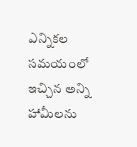ఎన్నికల సమయంలో ఇచ్చిన అన్ని హామీలను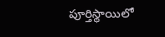పూర్తిస్థాయిలో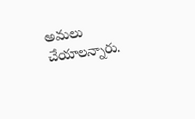అమలు చేయాలన్నారు.